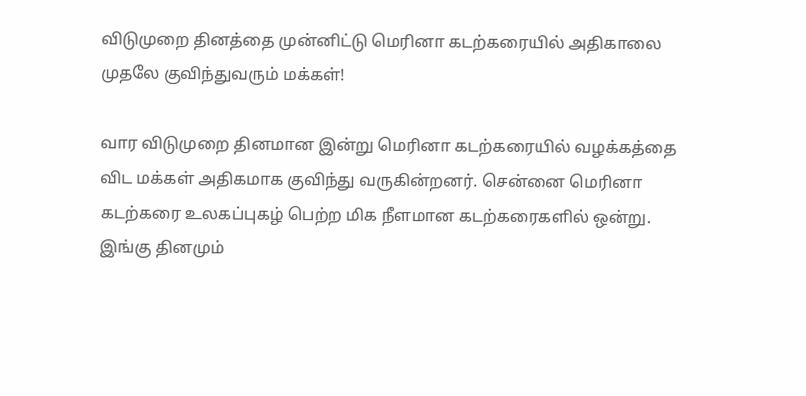விடுமுறை தினத்தை முன்னிட்டு மெரினா கடற்கரையில் அதிகாலை முதலே குவிந்துவரும் மக்கள்!

வார விடுமுறை தினமான இன்று மெரினா கடற்கரையில் வழக்கத்தை விட மக்கள் அதிகமாக குவிந்து வருகின்றனர். சென்னை மெரினா கடற்கரை உலகப்புகழ் பெற்ற மிக நீளமான கடற்கரைகளில் ஒன்று. இங்கு தினமும்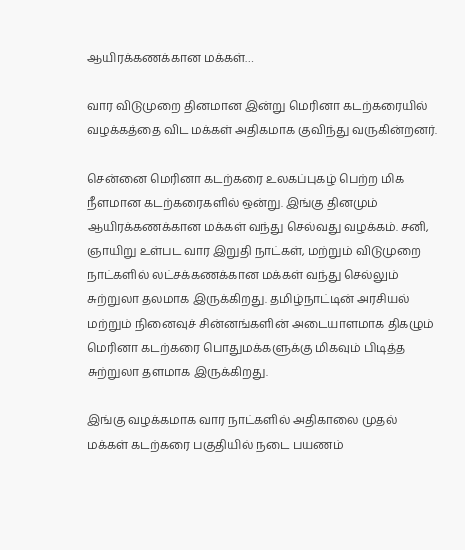ஆயிரக்கணக்கான மக்கள்…

வார விடுமுறை தினமான இன்று மெரினா கடற்கரையில் வழக்கத்தை விட மக்கள் அதிகமாக குவிந்து வருகின்றனர்.

சென்னை மெரினா கடற்கரை உலகப்புகழ் பெற்ற மிக நீளமான கடற்கரைகளில் ஒன்று. இங்கு தினமும் ஆயிரக்கணக்கான மக்கள் வந்து செல்வது வழக்கம். சனி, ஞாயிறு உள்பட வார இறுதி நாட்கள், மற்றும் விடுமுறை நாட்களில் லட்சக்கணக்கான மக்கள் வந்து செல்லும் சுற்றுலா தலமாக இருக்கிறது. தமிழ்நாட்டின் அரசியல் மற்றும் நினைவுச் சின்னங்களின் அடையாளமாக திகழும் மெரினா கடற்கரை பொதுமக்களுக்கு மிகவும் பிடித்த சுற்றுலா தளமாக இருக்கிறது.

இங்கு வழக்கமாக வார நாட்களில் அதிகாலை முதல் மக்கள் கடற்கரை பகுதியில் நடை பயணம்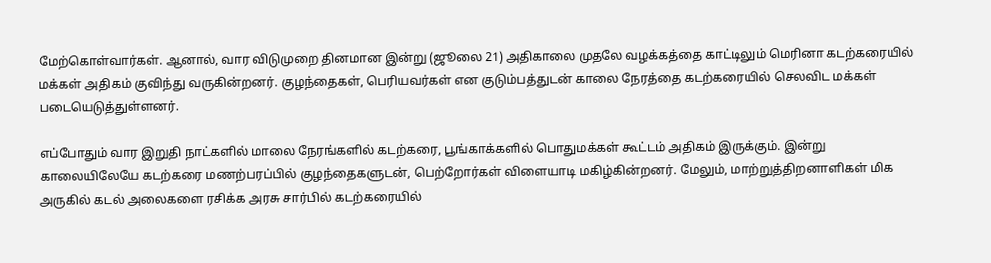மேற்கொள்வார்கள். ஆனால், வார விடுமுறை தினமான இன்று (ஜூலை 21) அதிகாலை முதலே வழக்கத்தை காட்டிலும் மெரினா கடற்கரையில் மக்கள் அதிகம் குவிந்து வருகின்றனர். குழந்தைகள், பெரியவர்கள் என குடும்பத்துடன் காலை நேரத்தை கடற்கரையில் செலவிட மக்கள் படையெடுத்துள்ளனர்.

எப்போதும் வார இறுதி நாட்களில் மாலை நேரங்களில் கடற்கரை, பூங்காக்களில் பொதுமக்கள் கூட்டம் அதிகம் இருக்கும். இன்று காலையிலேயே கடற்கரை மணற்பரப்பில் குழந்தைகளுடன், பெற்றோர்கள் விளையாடி மகிழ்கின்றனர். மேலும், மாற்றுத்திறனாளிகள் மிக அருகில் கடல் அலைகளை ரசிக்க அரசு சார்பில் கடற்கரையில்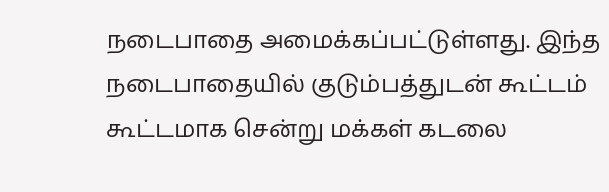நடைபாதை அமைக்கப்பட்டுள்ளது. இந்த நடைபாதையில் குடும்பத்துடன் கூட்டம் கூட்டமாக சென்று மக்கள் கடலை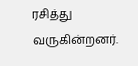ரசித்து வருகின்றனர்.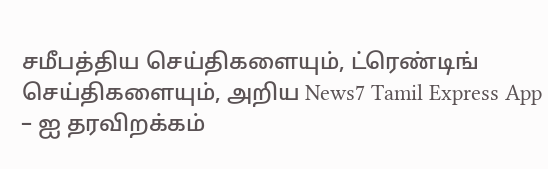சமீபத்திய செய்திகளையும், ட்ரெண்டிங் செய்திகளையும், அறிய News7 Tamil Express App – ஐ தரவிறக்கம்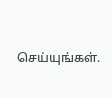செய்யுங்கள்.